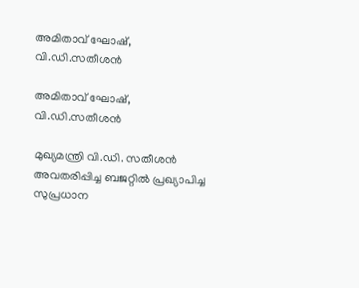അമിതാവ് ഘോഷ്, വി.ഡി.സതീശന്‍

അമിതാവ് ഘോഷ്, വി.ഡി.സതീശന്‍

മുഖ്യമന്ത്രി വി.ഡി. സതീശന്‍ അവതരിപ്പിച്ച ബജറ്റില്‍ പ്രഖ്യാപിച്ച സുപ്രധാന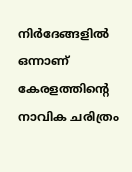നിര്‍ദേങ്ങളില്‍ ഒന്നാണ് കേരളത്തിന്‍റെ നാവിക ചരിത്രം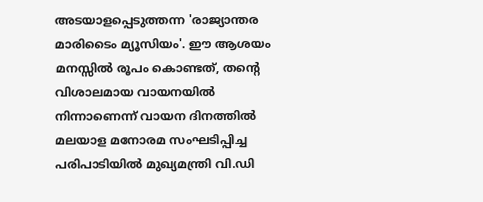അടയാളപ്പെടുത്തന്ന 'രാജ്യാന്തര മാരിടൈം മ്യൂസിയം'. ഈ ആശയം മനസ്സില്‍ രൂപം കൊണ്ടത്, തന്‍റെ വിശാലമായ വായനയില്‍ നിന്നാണെന്ന് വായന ദിനത്തില്‍ മലയാള മനോരമ സംഘടിപ്പിച്ച പരിപാടിയില്‍ മുഖ്യമന്ത്രി വി.ഡി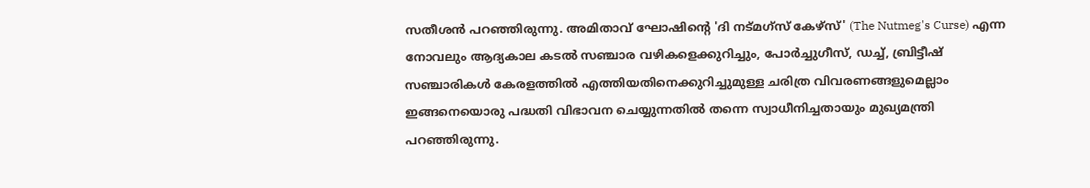സതീശന്‍ പറഞ്ഞിരുന്നു. അമിതാവ് ഘോഷിന്‍റെ 'ദി നട്‌മഗ്സ് കേഴ്സ്' (The Nutmeg's Curse) എന്ന നോവലും ആദ്യകാല കടല്‍ സഞ്ചാര വഴികളെക്കുറിച്ചും, പോര്‍ച്ചുഗീസ്, ഡച്ച്, ബ്രിട്ടീഷ് സഞ്ചാരികള്‍ കേരളത്തില്‍ എത്തിയതിനെക്കുറിച്ചുമുള്ള ചരിത്ര വിവരണങ്ങളുമെല്ലാം ഇങ്ങനെയൊരു പദ്ധതി വിഭാവന ചെയ്യുന്നതില്‍ തന്നെ സ്വാധീനിച്ചതായും മുഖ്യമന്ത്രി പറഞ്ഞിരുന്നു.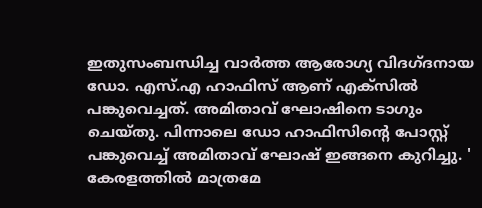ഇതുസംബന്ധിച്ച വാര്‍ത്ത ആരോഗ്യ വിദഗ്ദനായ ഡോ. എസ്.എ ഹാഫിസ് ആണ് എക്സില്‍ പങ്കുവെച്ചത്. അമിതാവ് ഘോഷിനെ ടാഗും ചെയ്തു. പിന്നാലെ ഡോ ഹാഫിസിന്‍റെ പോസ്റ്റ് പങ്കുവെച്ച് അമിതാവ് ഘോഷ് ഇങ്ങനെ കുറിച്ചു. ' കേരളത്തില്‍ മാത്രമേ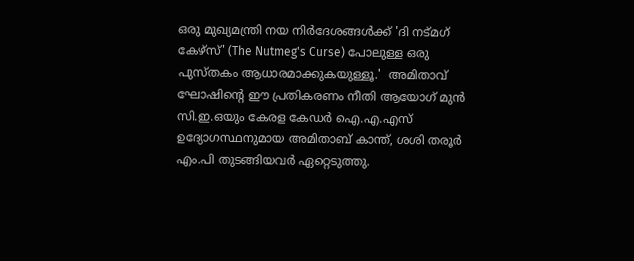ഒരു മുഖ്യമന്ത്രി നയ നിര്‍ദേശങ്ങള്‍ക്ക് 'ദി നട്‌മഗ് കേഴ്സ്' (The Nutmeg's Curse) പോലുള്ള ഒരു പുസ്തകം ആധാരമാക്കുകയുള്ളൂ.'  അമിതാവ് ഘോഷിന്‍റെ ഈ പ്രതികരണം നീതി ആയോഗ് മുന്‍ സി.ഇ.ഒയും കേരള കേഡര്‍ ഐ.എ.എസ് ഉദ്യോഗസ്ഥനുമായ അമിതാബ് കാന്ത്, ശശി തരൂര്‍ എം.പി തുടങ്ങിയവര്‍ ഏറ്റെടുത്തു.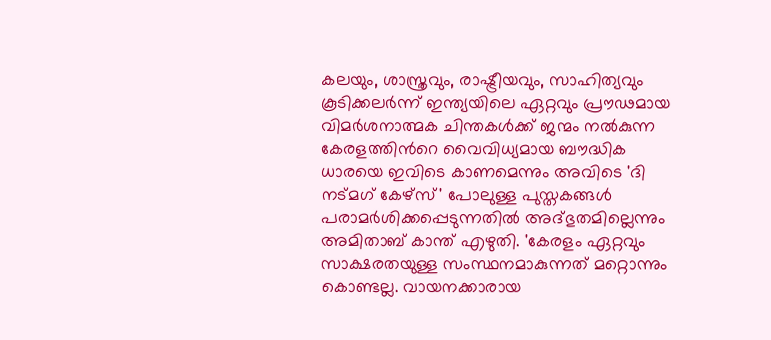കലയും, ശാസ്ത്രവും, രാഷ്ട്രീയവും, സാഹിത്യവും കൂടിക്കലര്‍ന്ന് ഇന്ത്യയിലെ ഏറ്റവും പ്രൗഢമായ വിമര്‍ശനാത്മക ചിന്തകള്‍ക്ക് ജന്മം നല്‍കുന്ന കേരളത്തിന്‍റെ വൈവിധ്യമായ ബൗദ്ധിക ധാരയെ ഇവിടെ കാണമെന്നും അവിടെ 'ദി നട്‌മഗ് കേഴ്സ്' പോലുള്ള പുസ്തകങ്ങള്‍ പരാമര്‍ശിക്കപ്പെടുന്നതില്‍ അദ്ഭുതമില്ലെന്നും അമിതാബ് കാന്ത് എഴുതി. 'കേരളം ഏറ്റവും സാക്ഷരതയുള്ള സംസ്ഥനമാകുന്നത് മറ്റൊന്നും കൊണ്ടല്ല. വായനക്കാരായ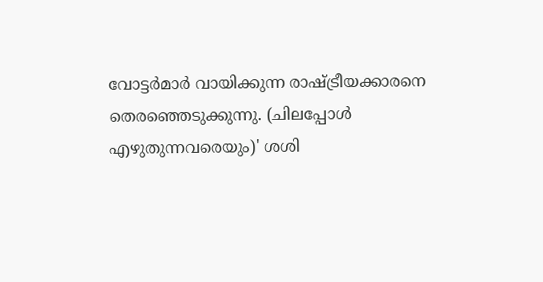വോട്ടര്‍മാര്‍ വായിക്കുന്ന രാഷ്ട്രീയക്കാരനെ തെരഞ്ഞെടുക്കുന്നു. (ചിലപ്പോള്‍ എഴുതുന്നവരെയും)' ശശി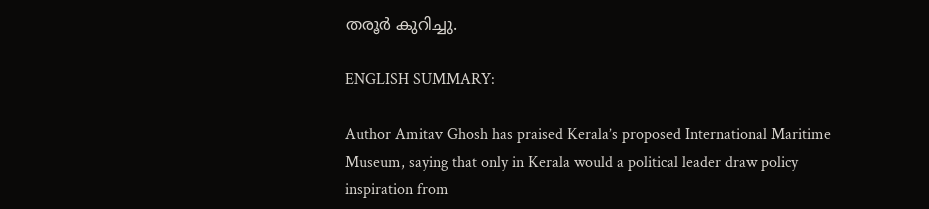തരൂര്‍ കുറിച്ചു.

ENGLISH SUMMARY:

Author Amitav Ghosh has praised Kerala’s proposed International Maritime Museum, saying that only in Kerala would a political leader draw policy inspiration from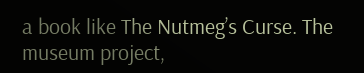a book like The Nutmeg’s Curse. The museum project,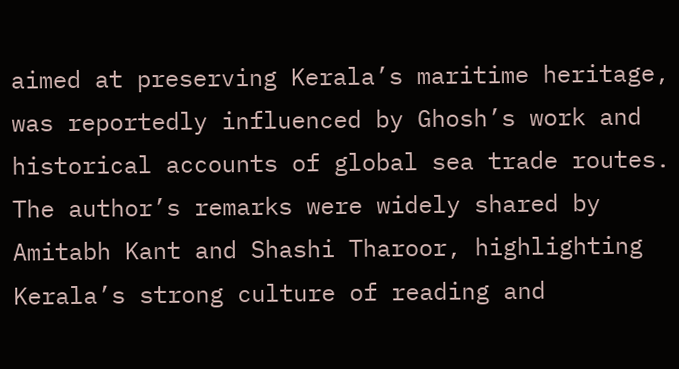aimed at preserving Kerala’s maritime heritage, was reportedly influenced by Ghosh’s work and historical accounts of global sea trade routes. The author’s remarks were widely shared by Amitabh Kant and Shashi Tharoor, highlighting Kerala’s strong culture of reading and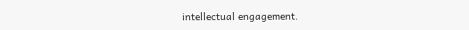intellectual engagement.